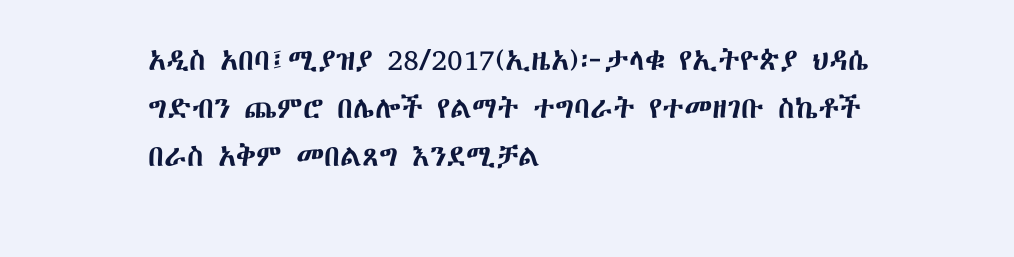አዲስ አበባ፤ሚያዝያ 28/2017(ኢዜአ)፦ታላቁ የኢትዮጵያ ህዳሴ ግድብን ጨምሮ በሌሎች የልማት ተግባራት የተመዘገቡ ስኬቶች በራስ አቅም መበልጸግ እንደሚቻል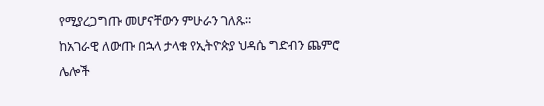የሚያረጋግጡ መሆናቸውን ምሁራን ገለጹ።
ከአገራዊ ለውጡ በኋላ ታላቁ የኢትዮጵያ ህዳሴ ግድብን ጨምሮ ሌሎች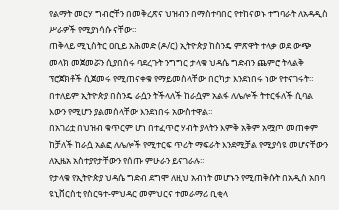የልማት መርሃ ግብሮቸን በመቅረጽና ህዝብን በማስተባበር የተከናወኑ ተግባራት ለአዳዲስ ሥራዎች የሚያነሳሱ ናቸው።
ጠቅላይ ሚኒስትር ዐቢይ አሕመድ (ዶ/ር) ኢትዮጵያ ከስንዴ ምጽዋት ተላቃ ወደ ውጭ መላክ መጀመሯን ሲያበስሩ ባደረጉት ንግግር ታላቁ ህዳሴ ግድብን ጨምሮ ትላልቅ ፕሮጀክቶች ሲጀመሩ የሚጠናቀቁ የማይመስላቸው በርካታ እንደነበሩ ነው የተናገሩት።
በተለይም ኢትዮጵያ በስንዴ ራሷን ትችላለች ከራሷም አልፋ ለሌሎች ትተርፋለች ሲባል እውን የሚሆን ያልመሰላቸው እንደነበሩ አውስተዋል።
በአገሪቷ በህዝብ ቁጥርም ሆነ በተፈጥሮ ሃብት ያላትን እምቅ አቅም አሟጦ መጠቀም ከቻለች ከራሷ አልፎ ለሌሎች የሚተርፍ ጥሪት ማፍራት እንደሚቻል የሚያሳዩ መሆናቸውን ለኢዜአ አስተያየታቸውን የሰጡ ምሁራን ይናገራሉ።
የታላቁ የኢትዮጵያ ህዳሴ ግድብ ደግሞ ለዚህ አብነት መሆኑን የሚጠቅሱት በአዲስ አበባ ዩኒቨርስቲ የስርዓተ-ምህዳር መምህርና ተመራማሪ ቢቂላ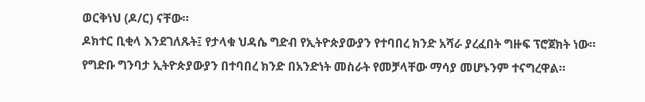ወርቅነህ (ዶ/ር) ናቸው።
ዶክተር ቢቂላ እንደገለጹት፤ የታላቁ ህዳሴ ግድብ የኢትዮጵያውያን የተባበረ ክንድ አሻራ ያረፈበት ግዙፍ ፕሮጀክት ነው።
የግድቡ ግንባታ ኢትዮጵያውያን በተባበረ ክንድ በአንድነት መስራት የመቻላቸው ማሳያ መሆኑንም ተናግረዋል።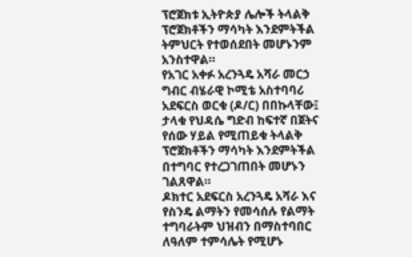ፕሮጀክቱ ኢትዮጵያ ሌሎች ትላልቅ ፕሮጀክቶችን ማሳካት እንደምትችል ትምህርት የተወሰደበት መሆኑንም አንስተዋል።
የአገር አቀፉ አረንጓዴ አሻራ መርኃ ግብር ብሄራዊ ኮሚቴ አስተባባሪ አደፍርስ ወርቁ (ዶ/ር) በበኩላቸው፤ ታላቁ የህዳሴ ግድብ ከፍተኛ በጀትና የሰው ሃይል የሚጠይቁ ትላልቅ ፕሮጀክቶችን ማሳካት እንደምትችል በተግባር የተረጋገጠበት መሆኑን ገልጸዋል።
ዶክተር አደፍርስ አረንጓዴ አሻራ እና የስንዴ ልማትን የመሳሰሉ የልማት ተግባራትም ህዝብን በማስተባበር ለዓለም ተምሳሌት የሚሆኑ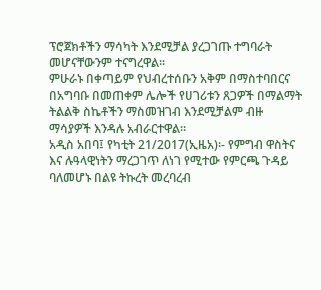ፕሮጀክቶችን ማሳካት እንደሚቻል ያረጋገጡ ተግባራት መሆናቸውንም ተናግረዋል።
ምሁራኑ በቀጣይም የህብረተሰቡን አቅም በማስተባበርና በአግባቡ በመጠቀም ሌሎች የሀገሪቱን ጸጋዎች በማልማት ትልልቅ ስኬቶችን ማስመዝገብ እንደሚቻልም ብዙ ማሳያዎች እንዳሉ አብራርተዋል።
አዲስ አበባ፤ የካቲት 21/2017(ኢዜአ)፡- የምግብ ዋስትና እና ሉዓላዊነትን ማረጋገጥ ለነገ የሚተው የምርጫ ጉዳይ ባለመሆኑ በልዩ ትኩረት መረባረብ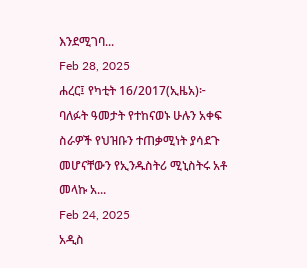እንደሚገባ...
Feb 28, 2025
ሐረር፤ የካቲት 16/2017(ኢዜአ)፦ ባለፉት ዓመታት የተከናወኑ ሁሉን አቀፍ ስራዎች የህዝቡን ተጠቃሚነት ያሳደጉ መሆናቸውን የኢንዱስትሪ ሚኒስትሩ አቶ መላኩ አ...
Feb 24, 2025
አዲስ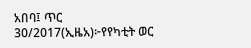አበባ፤ ጥር 30/2017(ኢዜአ)፦የየካቲት ወር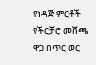የነዳጅ ምርቶች የችርቻሮ መሸጫ ዋጋ በጥር ወር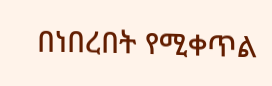በነበረበት የሚቀጥል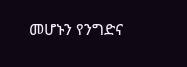መሆኑን የንግድና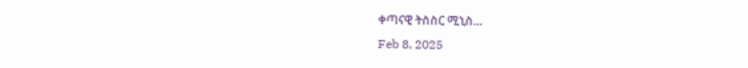ቀጣናዊ ትስስር ሚኒስ...
Feb 8, 2025